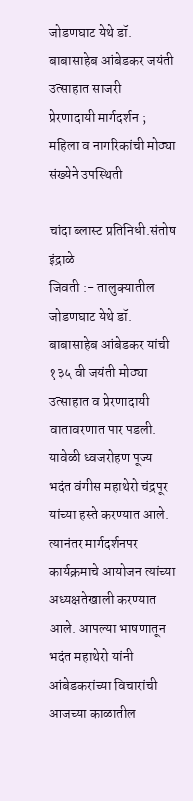जोडणघाट येथे डॉ. बाबासाहेब आंबेडकर जयंती उत्साहात साजरी
प्रेरणादायी मार्गदर्शन ; महिला व नागरिकांची मोठ्या संख्येने उपस्थिती

चांदा ब्लास्ट प्रतिनिधी.संतोष इंद्राळे
जिवती :- तालुक्यातील जोडणघाट येथे डॉ. बाबासाहेब आंबेडकर यांची १३५ वी जयंती मोठ्या उत्साहात व प्रेरणादायी वातावरणात पार पडली. यावेळी ध्वजरोहण पूज्य भदंत वंगीस महाथेरो चंद्रपूर यांच्या हस्ते करण्यात आले. त्यानंतर मार्गदर्शनपर कार्यक्रमाचे आयोजन त्यांच्या अध्यक्षतेखाली करण्यात आले. आपल्या भाषणातून भदंत महाथेरो यांनी आंबेडकरांच्या विचारांची आजच्या काळातील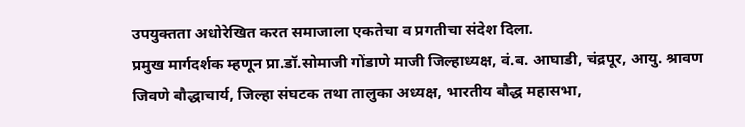उपयुक्तता अधोरेखित करत समाजाला एकतेचा व प्रगतीचा संदेश दिला.
प्रमुख मार्गदर्शक म्हणून प्रा.डॉ.सोमाजी गोंडाणे माजी जिल्हाध्यक्ष, वं.ब. आघाडी, चंद्रपूर, आयु. श्रावण जिवणे बौद्धाचार्य, जिल्हा संघटक तथा तालुका अध्यक्ष, भारतीय बौद्ध महासभा,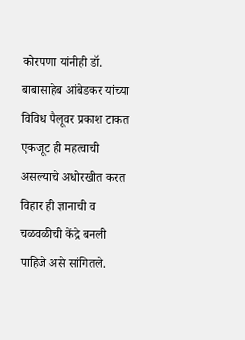कोरपणा यांनीही डॉ. बाबासाहेब आंबेडकर यांच्या विविध पैलूवर प्रकाश टाकत एकजूट ही महत्वाची असल्याचे अधोरखीत करत विहार ही ज्ञानाची व चळवळीची केंद्रे बनली पाहिजे असे सांगितले.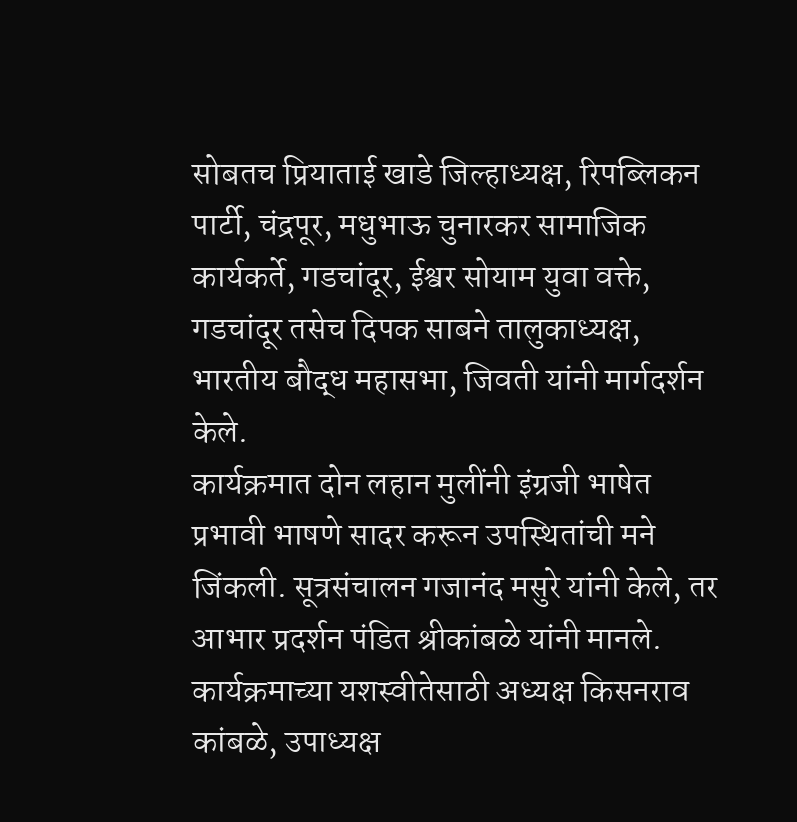सोबतच प्रियाताई खाडे जिल्हाध्यक्ष, रिपब्लिकन पार्टी, चंद्रपूर, मधुभाऊ चुनारकर सामाजिक कार्यकर्ते, गडचांदूर, ईश्वर सोयाम युवा वक्ते, गडचांदूर तसेच दिपक साबने तालुकाध्यक्ष, भारतीय बौद्ध महासभा, जिवती यांनी मार्गदर्शन केले.
कार्यक्रमात दोन लहान मुलींनी इंग्रजी भाषेत प्रभावी भाषणे सादर करून उपस्थितांची मने जिंकली. सूत्रसंचालन गजानंद मसुरे यांनी केले, तर आभार प्रदर्शन पंडित श्रीकांबळे यांनी मानले.
कार्यक्रमाच्या यशस्वीतेसाठी अध्यक्ष किसनराव कांबळे, उपाध्यक्ष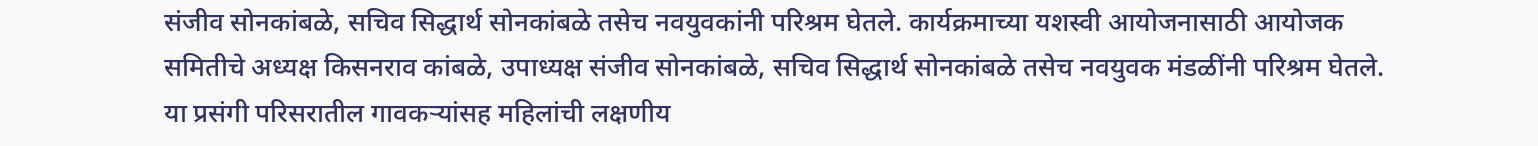संजीव सोनकांबळे, सचिव सिद्धार्थ सोनकांबळे तसेच नवयुवकांनी परिश्रम घेतले. कार्यक्रमाच्या यशस्वी आयोजनासाठी आयोजक समितीचे अध्यक्ष किसनराव कांबळे, उपाध्यक्ष संजीव सोनकांबळे, सचिव सिद्धार्थ सोनकांबळे तसेच नवयुवक मंडळींनी परिश्रम घेतले. या प्रसंगी परिसरातील गावकऱ्यांसह महिलांची लक्षणीय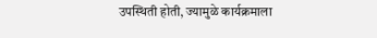उपस्थिती होती, ज्यामुळे कार्यक्रमाला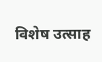विशेष उत्साह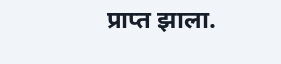प्राप्त झाला.